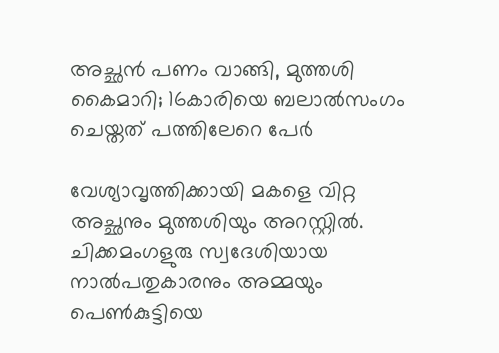അച്ഛന്‍ പണം വാങ്ങി, മുത്തശി കൈമാറി; 16കാരിയെ ബലാല്‍സംഗം ചെയ്തത് പത്തിലേറെ പേര്‍

വേശ്യാവൃത്തിക്കായി മകളെ വിറ്റ അച്ഛനും മുത്തശിയും അറസ്റ്റില്‍. ചിക്കമംഗളുരു സ്വദേശിയായ നാല്‍പതുകാരനും അമ്മയും പെണ്‍കുട്ടിയെ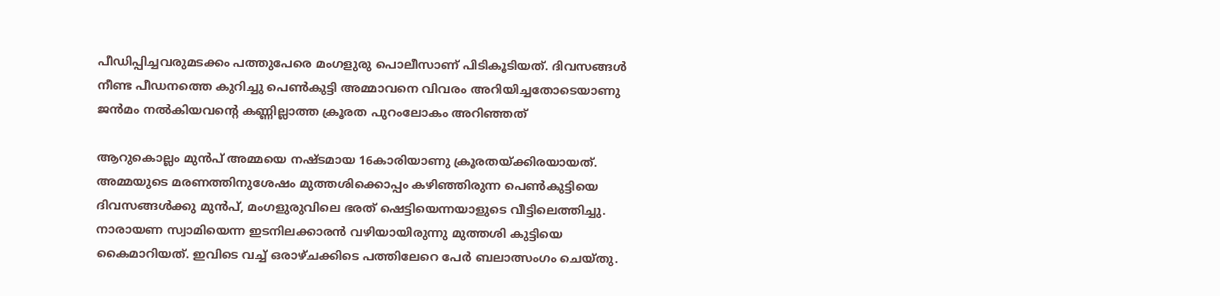പീഡിപ്പിച്ചവരുമടക്കം പത്തുപേരെ മംഗളുരു പൊലീസാണ് പിടികൂടിയത്. ദിവസങ്ങള്‍ നീണ്ട പീഡനത്തെ കുറിച്ചു പെണ്‍കുട്ടി അമ്മാവനെ വിവരം അറിയിച്ചതോടെയാണു ജന്‍മം നല്‍കിയവന്റെ കണ്ണില്ലാത്ത ക്രൂരത പുറംലോകം അറിഞ്ഞത്

ആറുകൊല്ലം മുന്‍പ് അമ്മയെ നഷ്ടമായ 16കാരിയാണു ക്രൂരതയ്ക്കിരയായത്. അമ്മയുടെ മരണത്തിനുശേഷം മുത്തശിക്കൊപ്പം കഴിഞ്ഞിരുന്ന പെണ്‍കുട്ടിയെ ദിവസങ്ങള്‍ക്കു മുന്‍പ്, മംഗളുരുവിലെ ഭരത് ഷെട്ടിയെന്നയാളുടെ വീട്ടിലെത്തിച്ചു. നാരായണ സ്വാമിയെന്ന ഇടനിലക്കാരന്‍ വഴിയായിരുന്നു മുത്തശി കുട്ടിയെ കൈമാറിയത്. ഇവിടെ വച്ച് ഒരാഴ്ചക്കിടെ പത്തിലേറെ പേര്‍ ബലാത്സംഗം ചെയ്തു.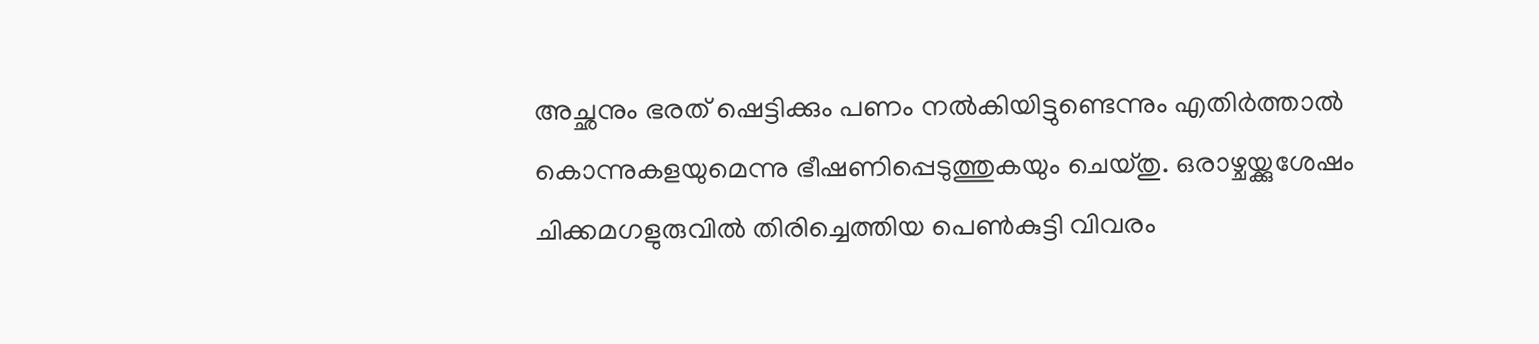അച്ഛനും ഭരത് ഷെട്ടിക്കും പണം നല്‍കിയിട്ടുണ്ടെന്നും എതിര്‍ത്താല്‍ കൊന്നുകളയുമെന്നു ഭീഷണിപ്പെടുത്തുകയും ചെയ്തു. ഒരാഴ്ചയ്ക്കുശേഷം ചിക്കമഗളുരുവില്‍ തിരിച്ചെത്തിയ പെണ്‍കുട്ടി വിവരം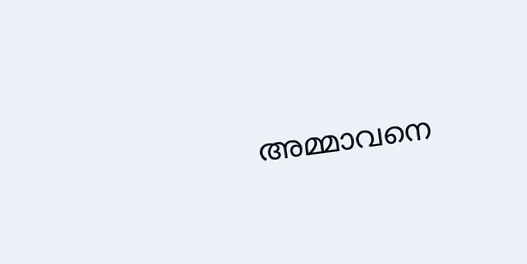അമ്മാവനെ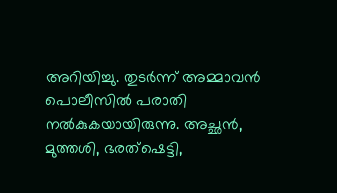അറിയിച്ചു. തുടര്‍ന്ന് അമ്മാവന്‍ പൊലീസില്‍ പരാതി നല്‍കുകയായിരുന്നു. അച്ഛന്‍, മുത്തശി, ഭരത്ഷെട്ടി,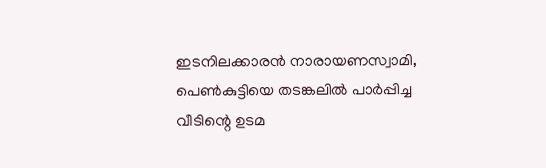ഇടനിലക്കാരന്‍ നാരായണസ്വാമി, പെണ്‍കുട്ടിയെ തടങ്കലില്‍ പാര്‍പ്പിച്ച വീടിന്റെ ഉടമ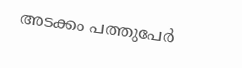അടക്കം പത്തുപേര്‍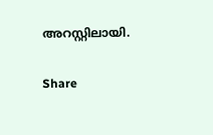അറസ്റ്റിലായി.

Share